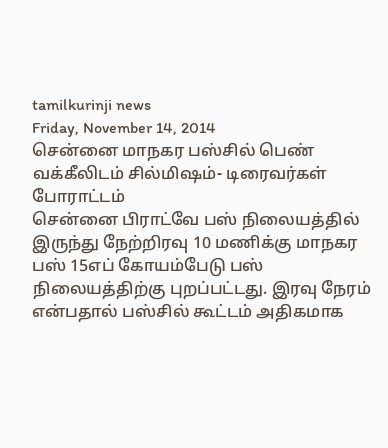tamilkurinji news
Friday, November 14, 2014
சென்னை மாநகர பஸ்சில் பெண் வக்கீலிடம் சில்மிஷம்- டிரைவர்கள் போராட்டம்
சென்னை பிராட்வே பஸ் நிலையத்தில் இருந்து நேற்றிரவு 10 மணிக்கு மாநகர பஸ் 15எப் கோயம்பேடு பஸ் நிலையத்திற்கு புறப்பட்டது. இரவு நேரம் என்பதால் பஸ்சில் கூட்டம் அதிகமாக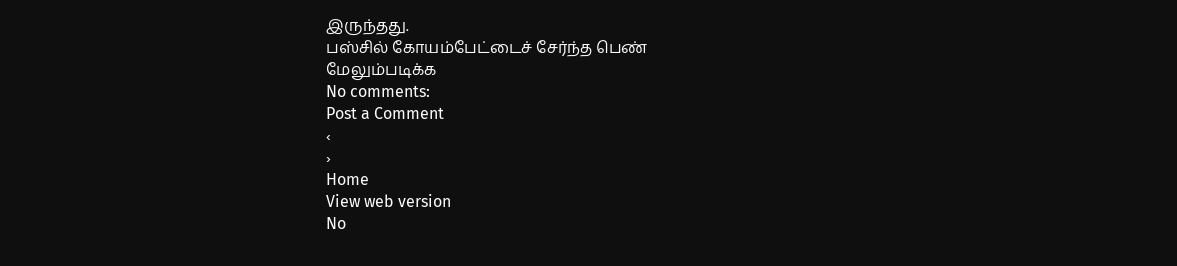இருந்தது.
பஸ்சில் கோயம்பேட்டைச் சேர்ந்த பெண்
மேலும்படிக்க
No comments:
Post a Comment
‹
›
Home
View web version
No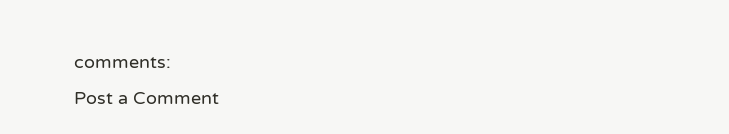comments:
Post a Comment